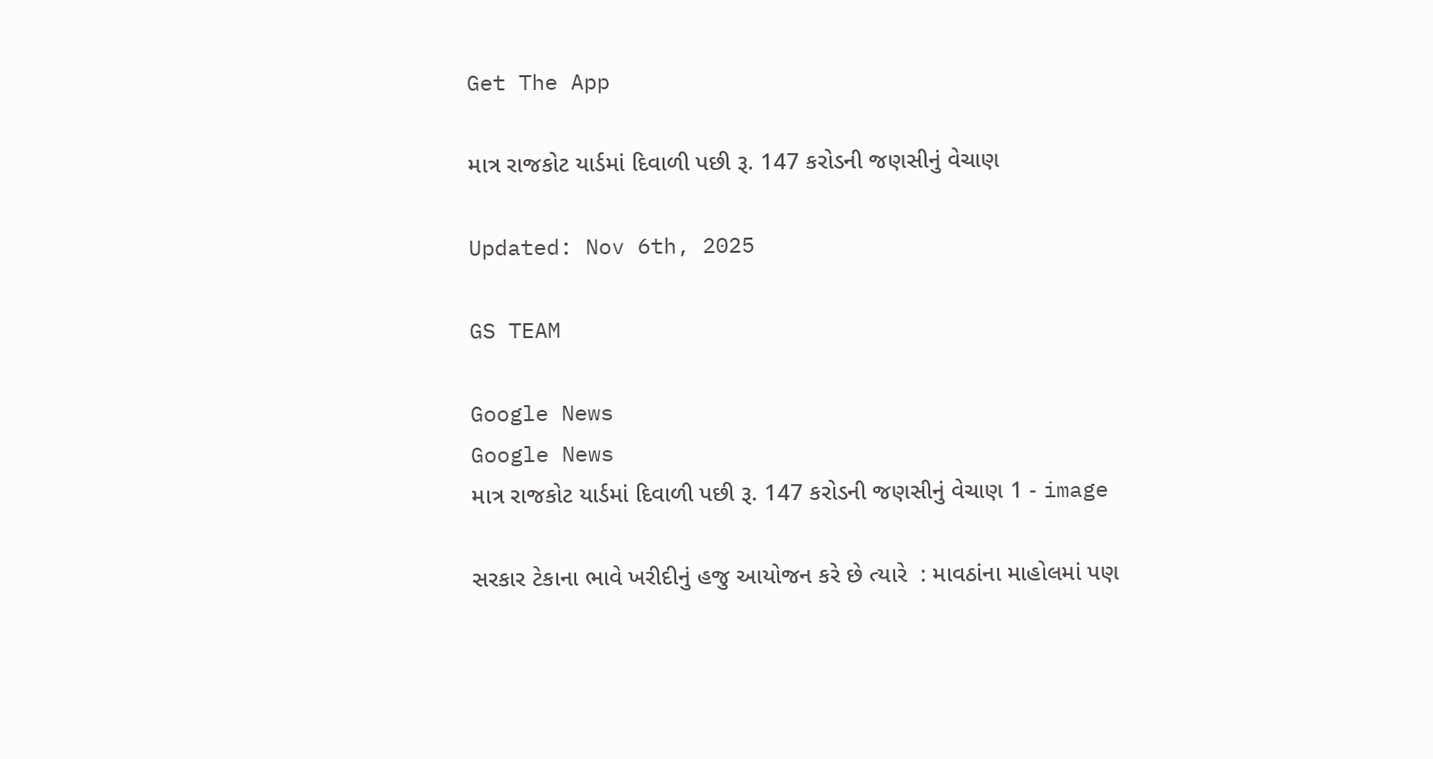Get The App

માત્ર રાજકોટ યાર્ડમાં દિવાળી પછી રૂ. 147 કરોડની જણસીનું વેચાણ

Updated: Nov 6th, 2025

GS TEAM

Google News
Google News
માત્ર રાજકોટ યાર્ડમાં દિવાળી પછી રૂ. 147 કરોડની જણસીનું વેચાણ 1 - image

સરકાર ટેકાના ભાવે ખરીદીનું હજુ આયોજન કરે છે ત્યારે  : માવઠાંના માહોલમાં પણ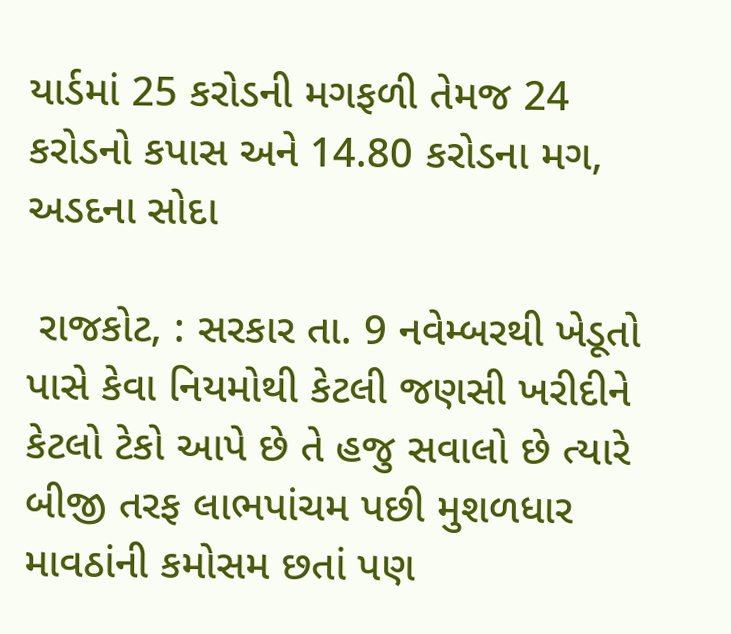યાર્ડમાં 25 કરોડની મગફળી તેમજ 24 કરોડનો કપાસ અને 14.80 કરોડના મગ, અડદના સોદા

 રાજકોટ, : સરકાર તા. 9 નવેમ્બરથી ખેડૂતો પાસે કેવા નિયમોથી કેટલી જણસી ખરીદીને કેટલો ટેકો આપે છે તે હજુ સવાલો છે ત્યારે બીજી તરફ લાભપાંચમ પછી મુશળધાર માવઠાંની કમોસમ છતાં પણ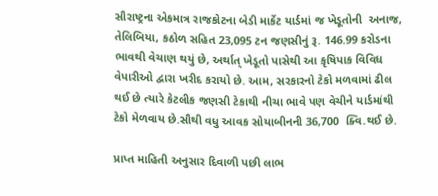સૌરાષ્ટ્રના એકમાત્ર રાજકોટના બેડી માર્કેટ યાર્ડમાં જ ખેડૂતોની  અનાજ, તેલિબિયા, કઠોળ સહિત 23,095 ટન જણસીનું રૂ. 146.99 કરોડના ભાવથી વેચાણ થયું છે, અર્થાત્ ખેડૂતો પાસેથી આ કૃષિપાક વિવિધ વેપારીઓ દ્વારા ખરીદ કરાયો છે. આમ, સરકારનો ટેકો મળવામાં ઢીલ થઈ છે ત્યારે કેટલીક જણસી ટેકાથી નીચા ભાવે પણ વેચીને યાર્ડમાંથી ટેકો મેળવાય છે.સૌથી વધુ આવક સોયાબીનની 36,700  ક્વિ.થઈ છે.

પ્રાપ્ત માહિતી અનુસાર દિવાળી પછી લાભ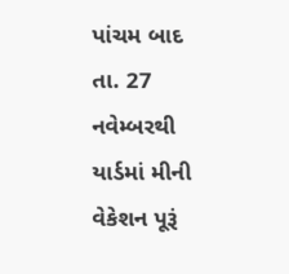પાંચમ બાદ તા. 27 નવેમ્બરથી યાર્ડમાં મીની વેકેશન પૂરૂં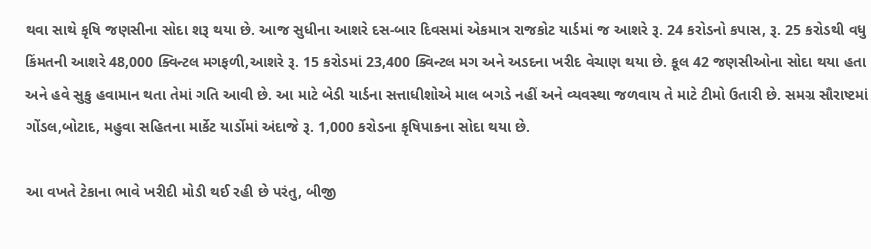થવા સાથે કૃષિ જણસીના સોદા શરૂ થયા છે. આજ સુધીના આશરે દસ-બાર દિવસમાં એકમાત્ર રાજકોટ યાર્ડમાં જ આશરે રૂ. 24 કરોડનો કપાસ, રૂ. 25 કરોડથી વધુ કિંમતની આશરે 48,000 ક્વિન્ટલ મગફળી,આશરે રૂ. 15 કરોડમાં 23,400 ક્વિન્ટલ મગ અને અડદના ખરીદ વેચાણ થયા છે. કૂલ 42 જણસીઓના સોદા થયા હતા અને હવે સુકુ હવામાન થતા તેમાં ગતિ આવી છે. આ માટે બેડી યાર્ડના સત્તાધીશોએ માલ બગડે નહીં અને વ્યવસ્થા જળવાય તે માટે ટીમો ઉતારી છે. સમગ્ર સૌરાષ્ટમાં ગોંડલ,બોટાદ, મહુવા સહિતના માર્કેટ યાર્ડોમાં અંદાજે રૂ. 1,000 કરોડના કૃષિપાકના સોદા થયા છે.

આ વખતે ટેકાના ભાવે ખરીદી મોડી થઈ રહી છે પરંતુ, બીજી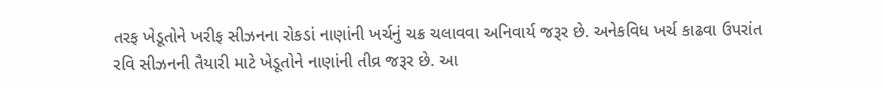તરફ ખેડૂતોને ખરીફ સીઝનના રોકડાં નાણાંની ખર્ચનું ચક્ર ચલાવવા અનિવાર્ય જરૂર છે. અનેકવિધ ખર્ચ કાઢવા ઉપરાંત રવિ સીઝનની તૈયારી માટે ખેડૂતોને નાણાંની તીવ્ર જરૂર છે. આ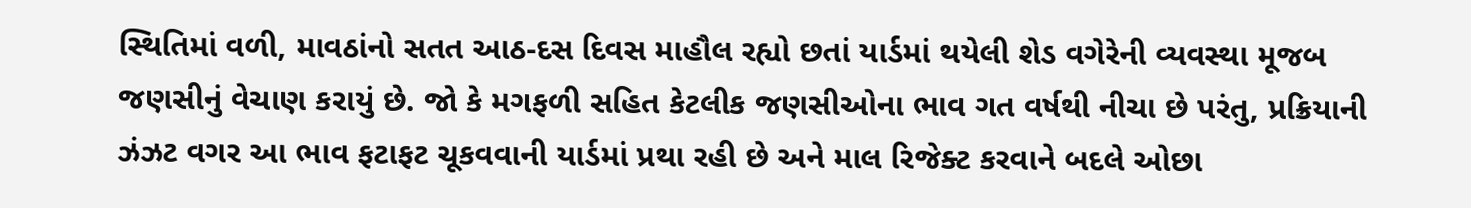સ્થિતિમાં વળી, માવઠાંનો સતત આઠ-દસ દિવસ માહૌલ રહ્યો છતાં યાર્ડમાં થયેલી શેડ વગેરેની વ્યવસ્થા મૂજબ જણસીનું વેચાણ કરાયું છે. જો કે મગફળી સહિત કેટલીક જણસીઓના ભાવ ગત વર્ષથી નીચા છે પરંતુ, પ્રક્રિયાની ઝંઝટ વગર આ ભાવ ફટાફટ ચૂકવવાની યાર્ડમાં પ્રથા રહી છે અને માલ રિજેક્ટ કરવાને બદલે ઓછા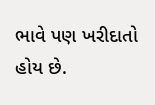ભાવે પણ ખરીદાતો હોય છે.